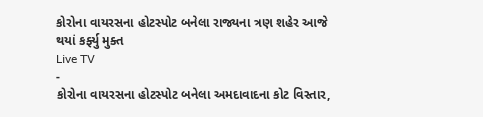કોરોના વાયરસના હોટસ્પોટ બનેલા રાજ્યના ત્રણ શહેર આજે થયાં કર્ફ્યુ મુક્ત
Live TV
-
કોરોના વાયરસના હોટસ્પોટ બનેલા અમદાવાદના કોટ વિસ્તાર,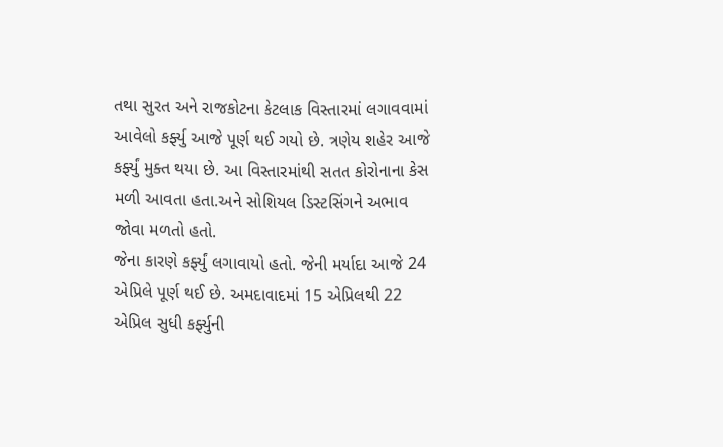તથા સુરત અને રાજકોટના કેટલાક વિસ્તારમાં લગાવવામાં આવેલો કર્ફ્યુ આજે પૂર્ણ થઈ ગયો છે. ત્રણેય શહેર આજે કર્ફ્યું મુક્ત થયા છે. આ વિસ્તારમાંથી સતત કોરોનાના કેસ મળી આવતા હતા.અને સોશિયલ ડિસ્ટસિંગને અભાવ જોવા મળતો હતો.
જેના કારણે કર્ફ્યું લગાવાયો હતો. જેની મર્યાદા આજે 24 એપ્રિલે પૂર્ણ થઈ છે. અમદાવાદમાં 15 એપ્રિલથી 22 એપ્રિલ સુધી કર્ફ્યુની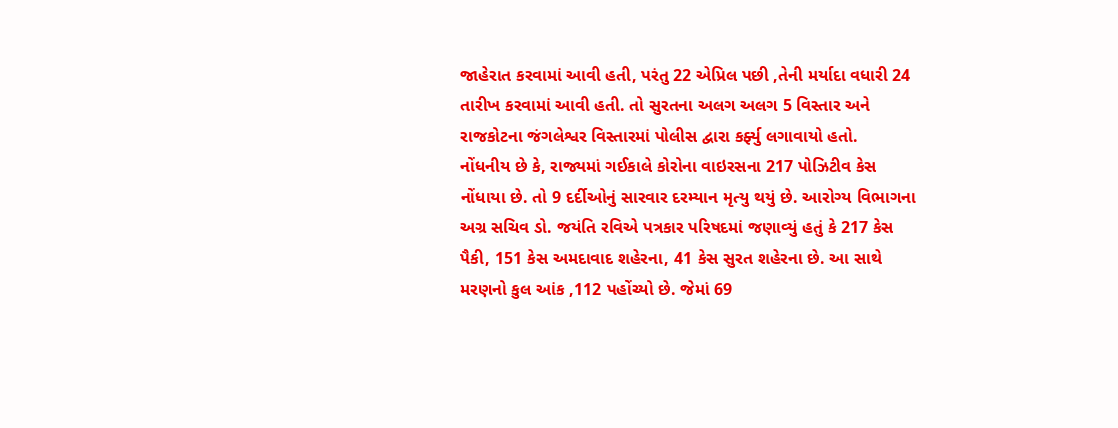જાહેરાત કરવામાં આવી હતી, પરંતુ 22 એપ્રિલ પછી ,તેની મર્યાદા વધારી 24 તારીખ કરવામાં આવી હતી. તો સુરતના અલગ અલગ 5 વિસ્તાર અને રાજકોટના જંગલેશ્વર વિસ્તારમાં પોલીસ દ્વારા કર્ફ્યુ લગાવાયો હતો.
નોંધનીય છે કે, રાજ્યમાં ગઈકાલે કોરોના વાઇરસના 217 પોઝિટીવ કેસ નોંધાયા છે. તો 9 દર્દીઓનું સારવાર દરમ્યાન મૃત્યુ થયું છે. આરોગ્ય વિભાગના અગ્ર સચિવ ડો. જયંતિ રવિએ પત્રકાર પરિષદમાં જણાવ્યું હતું કે 217 કેસ પૈકી, 151 કેસ અમદાવાદ શહેરના, 41 કેસ સુરત શહેરના છે. આ સાથે મરણનો કુલ આંક ,112 પહોંચ્યો છે. જેમાં 69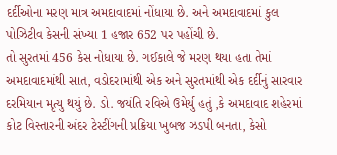દર્દીઓના મરણ માત્ર અમદાવાદમાં નોંધાયા છે. અને અમદાવાદમાં કુલ પોઝિટીવ કેસની સંખ્યા 1 હજાર 652 પર પહોંચી છે.
તો સુરતમાં 456 કેસ નોધાયા છે. ગઈકાલે જે મરણ થયા હતા તેમાં અમદાવાદમાંથી સાત, વડોદરામાંથી એક અને સુરતમાંથી એક દર્દીનું સારવાર દરમિયાન મૃત્યુ થયું છે. ડો. જયંતિ રવિએ ઉમેર્યુ હતું ,કે અમદાવાદ શહેરમાં કોટ વિસ્તારની અંદર ટેસ્ટીંગની પ્રક્રિયા ખુબજ ઝડપી બનતા, કેસો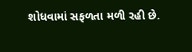શોધવામાં સફળતા મળી રહી છે.